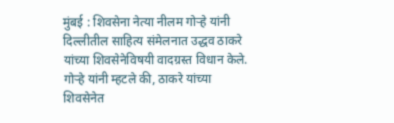मुंबई : शिवसेना नेत्या नीलम गोऱ्हे यांनी दिल्लीतील साहित्य संमेलनात उद्धव ठाकरे यांच्या शिवसेनेविषयी वादग्रस्त विधान केले. गोऱ्हे यांनी म्हटले की, ठाकरे यांच्या शिवसेनेत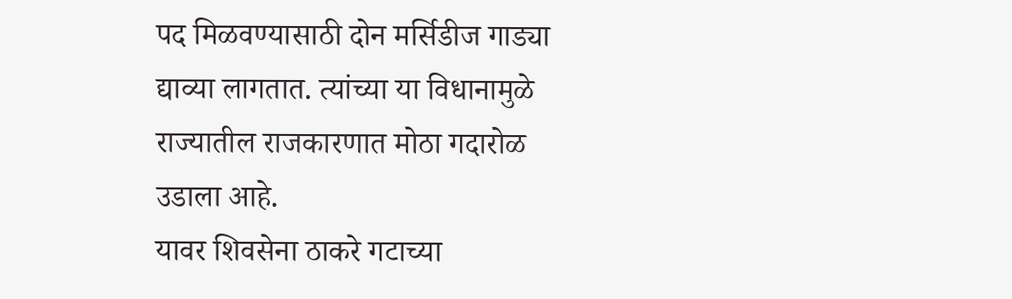पद मिळवण्यासाठी दोन मर्सिडीज गाड्या द्याव्या लागतात. त्यांच्या या विधानामुळे राज्यातील राजकारणात मोठा गदारोळ उडाला आहे.
यावर शिवसेना ठाकरे गटाच्या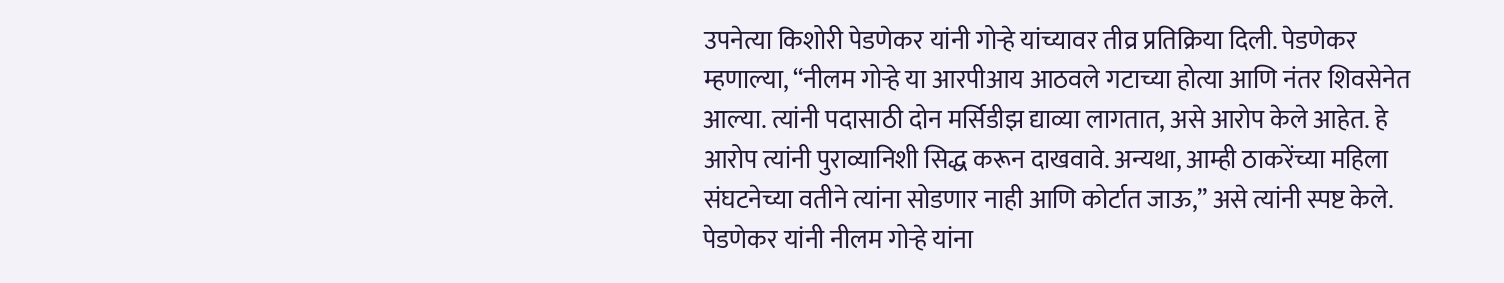उपनेत्या किशोरी पेडणेकर यांनी गोऱ्हे यांच्यावर तीव्र प्रतिक्रिया दिली. पेडणेकर म्हणाल्या, “नीलम गोऱ्हे या आरपीआय आठवले गटाच्या होत्या आणि नंतर शिवसेनेत आल्या. त्यांनी पदासाठी दोन मर्सिडीझ द्याव्या लागतात, असे आरोप केले आहेत. हे आरोप त्यांनी पुराव्यानिशी सिद्ध करून दाखवावे. अन्यथा, आम्ही ठाकरेंच्या महिला संघटनेच्या वतीने त्यांना सोडणार नाही आणि कोर्टात जाऊ,” असे त्यांनी स्पष्ट केले.
पेडणेकर यांनी नीलम गोऱ्हे यांना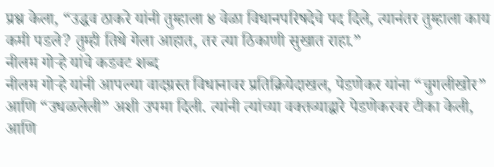प्रश्न केला, “उद्धव ठाकरे यांनी तुम्हाला ४ वेळा विधानपरिषदेचे पद दिले, त्यानंतर तुम्हाला काय कमी पडले? तुम्ही तिथे गेला आहात, तर त्या ठिकाणी सुखात राहा.”
नीलम गोऱ्हे यांचे कडवट शब्द
नीलम गोऱ्हे यांनी आपल्या वादग्रस्त विधानावर प्रतिक्रियेदाखल, पेडणेकर यांना “चुगलीखोर” आणि “उधळलेली” अशी उपमा दिली. त्यांनी त्यांच्या वक्तव्याद्वारे पेडणेकरवर टीका केली, आणि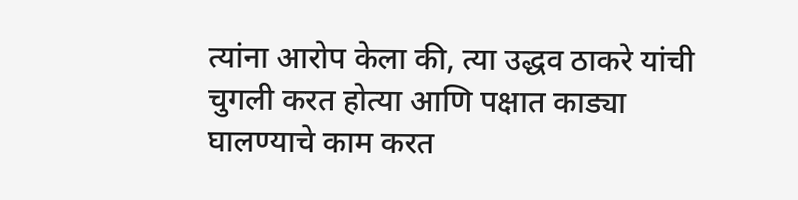त्यांना आरोप केला की, त्या उद्धव ठाकरे यांची चुगली करत होत्या आणि पक्षात काड्या घालण्याचे काम करत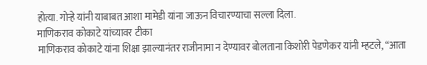होत्या. गोऱ्हे यांनी याबाबत आशा मामेडी यांना जाऊन विचारण्याचा सल्ला दिला.
माणिकराव कोकाटे यांच्यावर टीका
माणिकराव कोकाटे यांना शिक्षा झाल्यानंतर राजीनामा न देण्यावर बोलताना किशोरी पेडणेकर यांनी म्हटले, “आता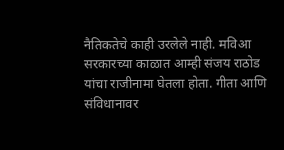नैतिकतेचे काही उरलेले नाही. मविआ सरकारच्या काळात आम्ही संजय राठोड यांचा राजीनामा घेतला होता. गीता आणि संविधानावर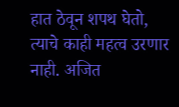हात ठेवून शपथ घेतो, त्याचे काही महत्व उरणार नाही. अजित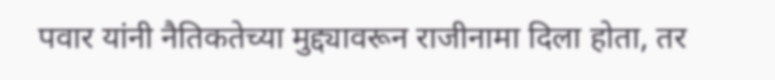पवार यांनी नैतिकतेच्या मुद्द्यावरून राजीनामा दिला होता, तर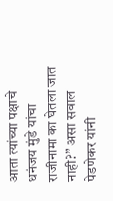आता त्यांच्या पक्षाचे धनंजय मुंडे यांचा राजीनामा का घेतला जात नाही?” असा सवाल पेडणेकर यांनी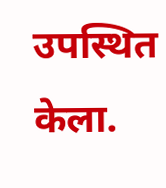उपस्थित केला.